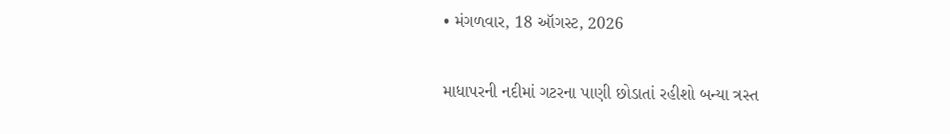• મંગળવાર, 18 ઑગસ્ટ, 2026

માધાપરની નદીમાં ગટરના પાણી છોડાતાં રહીશો બન્યા ત્રસ્ત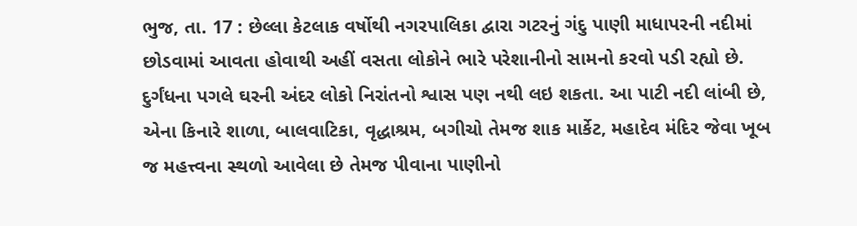ભુજ, તા. 17 : છેલ્લા કેટલાક વર્ષોથી નગરપાલિકા દ્વારા ગટરનું ગંદુ પાણી માધાપરની નદીમાં છોડવામાં આવતા હોવાથી અહીં વસતા લોકોને ભારે પરેશાનીનો સામનો કરવો પડી રહ્યો છે. દુર્ગંધના પગલે ઘરની અંદર લોકો નિરાંતનો શ્વાસ પણ નથી લઇ શકતા. આ પાટી નદી લાંબી છે, એના કિનારે શાળા, બાલવાટિકા, વૃદ્ધાશ્રમ, બગીચો તેમજ શાક માર્કેટ, મહાદેવ મંદિર જેવા ખૂબ જ મહત્ત્વના સ્થળો આવેલા છે તેમજ પીવાના પાણીનો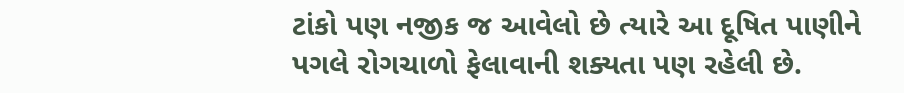ટાંકો પણ નજીક જ આવેલો છે ત્યારે આ દૂષિત પાણીને પગલે રોગચાળો ફેલાવાની શક્યતા પણ રહેલી છે.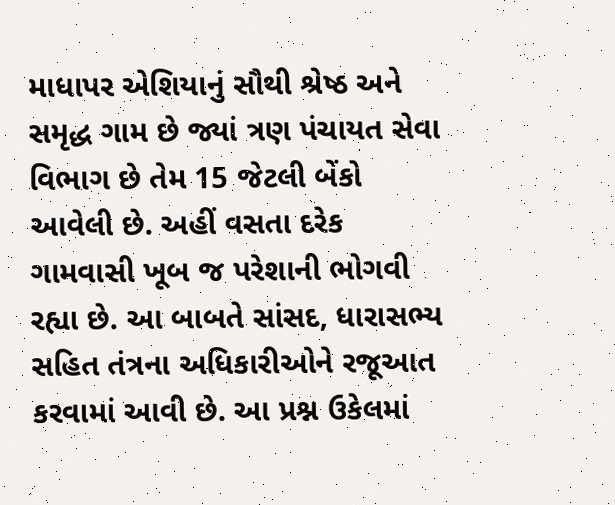માધાપર એશિયાનું સૌથી શ્રેષ્ઠ અને સમૃદ્ધ ગામ છે જ્યાં ત્રણ પંચાયત સેવા વિભાગ છે તેમ 15 જેટલી બેંકો આવેલી છે. અહીં વસતા દરેક ગામવાસી ખૂબ જ પરેશાની ભોગવી રહ્યા છે. આ બાબતે સાંસદ, ધારાસભ્ય સહિત તંત્રના અધિકારીઓને રજૂઆત કરવામાં આવી છે. આ પ્રશ્ન ઉકેલમાં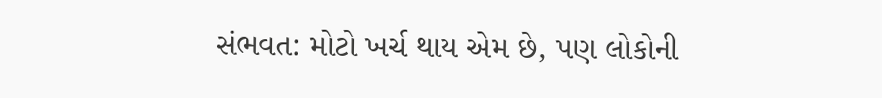સંભવત: મોટો ખર્ચ થાય એમ છે, પણ લોકોની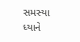સમસ્યા ધ્યાને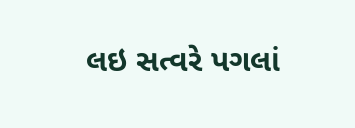લઇ સત્વરે પગલાં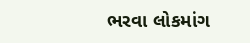ભરવા લોકમાંગ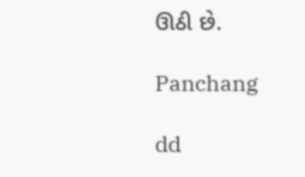ઊઠી છે.

Panchang

dd